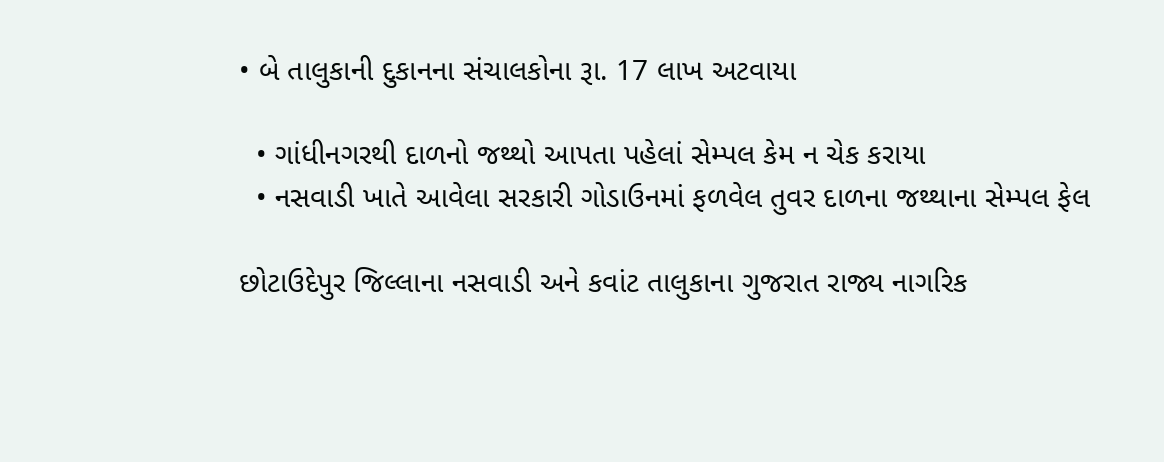• બે તાલુકાની દુકાનના સંચાલકોના રૂા. 17 લાખ અટવાયા

  • ગાંધીનગરથી દાળનો જથ્થો આપતા પહેલાં સેમ્પલ કેમ ન ચેક કરાયા
  • નસવાડી ખાતે આવેલા સરકારી ગોડાઉનમાં ફળવેલ તુવર દાળના જથ્થાના સેમ્પલ ફેલ

છોટાઉદેપુર જિલ્લાના નસવાડી અને કવાંટ તાલુકાના ગુજરાત રાજ્ય નાગરિક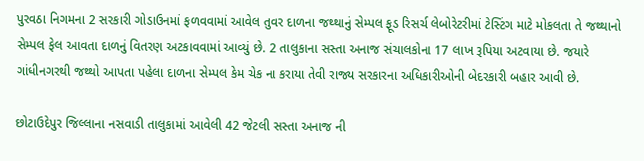પુરવઠા નિગમના 2 સરકારી ગોડાઉનમાં ફળવવામાં આવેલ તુવર દાળના જથ્થાનું સેમ્પલ ફૂડ રિસર્ચ લેબોરેટરીમાં ટેસ્ટિંગ માટે મોકલતા તે જથ્થાનો સેમ્પલ ફેલ આવતા દાળનું વિતરણ અટકાવવામાં આવ્યું છે. 2 તાલુકાના સસ્તા અનાજ સંચાલકોના 17 લાખ રૂપિયા અટવાયા છે. જયારે ગાંધીનગરથી જથ્થો આપતા પહેલા દાળના સેમ્પલ કેમ ચેક ના કરાયા તેવી રાજ્ય સરકારના અધિકારીઓની બેદરકારી બહાર આવી છે.

છોટાઉદેપુર જિલ્લાના નસવાડી તાલુકામાં આવેલી 42 જેટલી સસ્તા અનાજ ની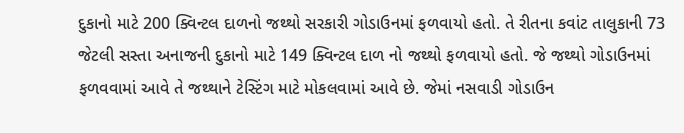દુકાનો માટે 200 ક્વિન્ટલ દાળનો જથ્થો સરકારી ગોડાઉનમાં ફળવાયો હતો. તે રીતના કવાંટ તાલુકાની 73 જેટલી સસ્તા અનાજની દુકાનો માટે 149 ક્વિન્ટલ દાળ નો જથ્થો ફળવાયો હતો. જે જથ્થો ગોડાઉનમાં ફળવવામાં આવે તે જથ્થાને ટેસ્ટિંગ માટે મોકલવામાં આવે છે. જેમાં નસવાડી ગોડાઉન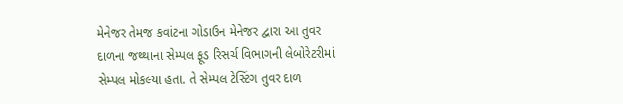મેનેજર તેમજ કવાંટના ગોડાઉન મેનેજર દ્વારા આ તુવર દાળના જથ્થાના સેમ્પલ ફૂડ રિસર્ચ વિભાગની લેબોરેટરીમાં સેમ્પલ મોકલ્યા હતા. તે સેમ્પલ ટેસ્ટિંગ તુવર દાળ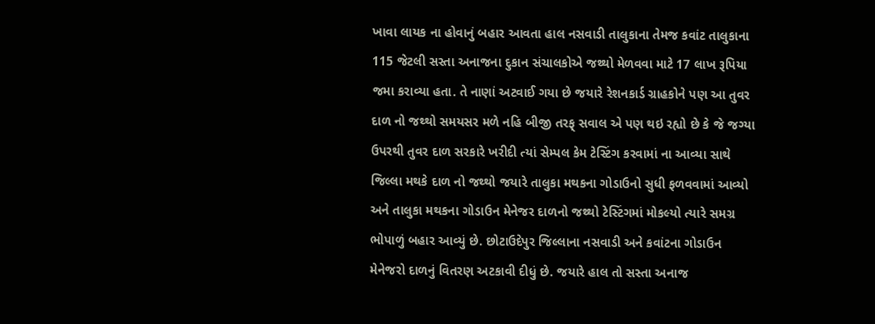ખાવા લાયક ના હોવાનું બહાર આવતા હાલ નસવાડી તાલુકાના તેમજ કવાંટ તાલુકાના 115 જેટલી સસ્તા અનાજના દુકાન સંચાલકોએ જથ્થો મેળવવા માટે 17 લાખ રૂપિયા જમા કરાવ્યા હતા. તે નાણાં અટવાઈ ગયા છે જયારે રેશનકાર્ડ ગ્રાહકોને પણ આ તુવર દાળ નો જથ્થો સમયસર મળે નહિ બીજી તરફ્ સવાલ એ પણ થઇ રહ્યો છે કે જે જગ્યા ઉપરથી તુવર દાળ સરકારે ખરીદી ત્યાં સેમ્પલ કેમ ટેસ્ટિંગ કરવામાં ના આવ્યા સાથે જિલ્લા મથકે દાળ નો જથ્થો જયારે તાલુકા મથકના ગોડાઉનો સુધી ફળવવામાં આવ્યો અને તાલુકા મથકના ગોડાઉન મેનેજર દાળનો જથ્થો ટેસ્ટિંગમાં મોકલ્યો ત્યારે સમગ્ર ભોપાળું બહાર આવ્યું છે. છોટાઉદેપુર જિલ્લાના નસવાડી અને કવાંટના ગોડાઉન મેનેજરો દાળનું વિતરણ અટકાવી દીધું છે. જયારે હાલ તો સસ્તા અનાજ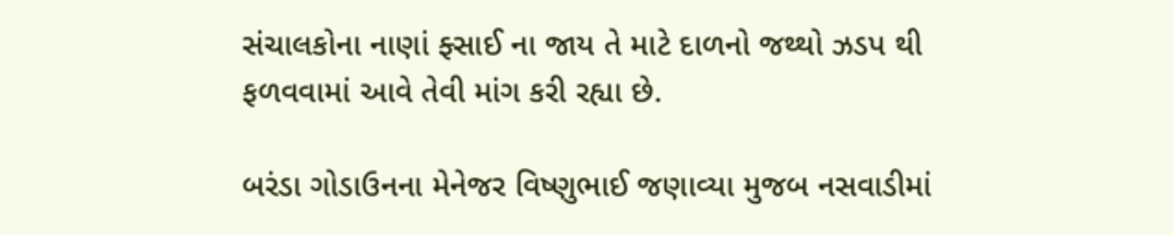સંચાલકોના નાણાં ફ્સાઈ ના જાય તે માટે દાળનો જથ્થો ઝડપ થી ફળવવામાં આવે તેવી માંગ કરી રહ્યા છે.

બરંડા ગોડાઉનના મેનેજર વિષ્ણુભાઈ જણાવ્યા મુજબ નસવાડીમાં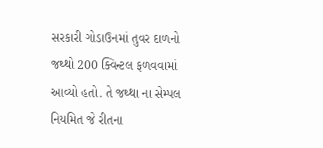સરકારી ગોડાઉનમાં તુવર દાળનો જથ્થો 200 ક્વિન્ટલ ફળવવામાં આવ્યો હતો. તે જથ્થા ના સેમ્પલ નિયમિત જે રીતના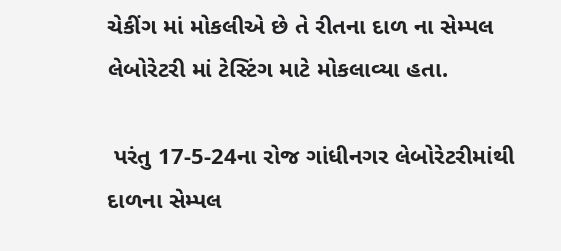ચેકીંગ માં મોકલીએ છે તે રીતના દાળ ના સેમ્પલ લેબોરેટરી માં ટેસ્ટિંગ માટે મોકલાવ્યા હતા.

 પરંતુ 17-5-24ના રોજ ગાંધીનગર લેબોરેટરીમાંથી દાળના સેમ્પલ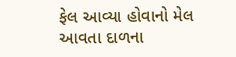ફેલ આવ્યા હોવાનો મેલ આવતા દાળના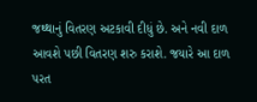જથ્થાનું વિતરણ અટકાવી દીધું છે. અને નવી દાળ આવશે પછી વિતરણ શરુ કરાશે. જયારે આ દાળ પરત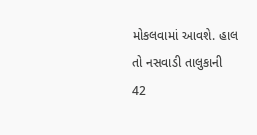મોકલવામાં આવશે. હાલ તો નસવાડી તાલુકાની 42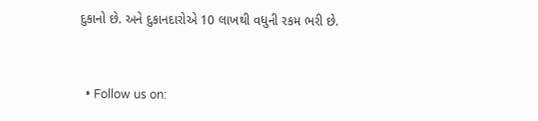દુકાનો છે. અને દુકાનદારોએ 10 લાખથી વધુની રકમ ભરી છે.


  • Follow us on: